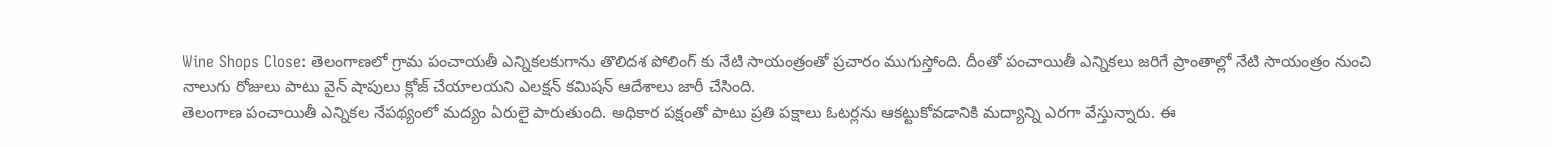Wine Shops Close: తెలంగాణలో గ్రామ పంచాయతీ ఎన్నికలకుగాను తొలిదశ పోలింగ్ కు నేటి సాయంత్రంతో ప్రచారం ముగుస్తోంది. దీంతో పంచాయితీ ఎన్నికలు జరిగే ప్రాంతాల్లో నేటి సాయంత్రం నుంచి నాలుగు రోజులు పాటు వైన్ షాపులు క్లోజ్ చేయాలయని ఎలక్షన్ కమిషన్ ఆదేశాలు జారీ చేసింది.
తెలంగాణ పంచాయితీ ఎన్నికల నేపథ్యంలో మద్యం ఏరులై పారుతుంది. అధికార పక్షంతో పాటు ప్రతి పక్షాలు ఓటర్లను ఆకట్టుకోవడానికి మద్యాన్ని ఎరగా వేస్తున్నారు. ఈ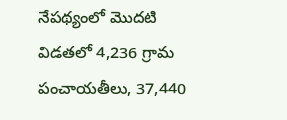నేపథ్యంలో మొదటి విడతలో 4,236 గ్రామ పంచాయతీలు, 37,440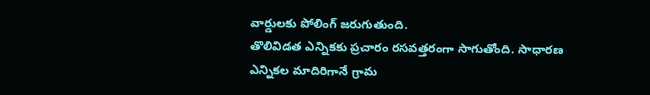వార్డులకు పోలింగ్ జరుగుతుంది.
తొలివిడత ఎన్నికకు ప్రచారం రసవత్తరంగా సాగుతోంది. సాధారణ ఎన్నికల మాదిరిగానే గ్రామ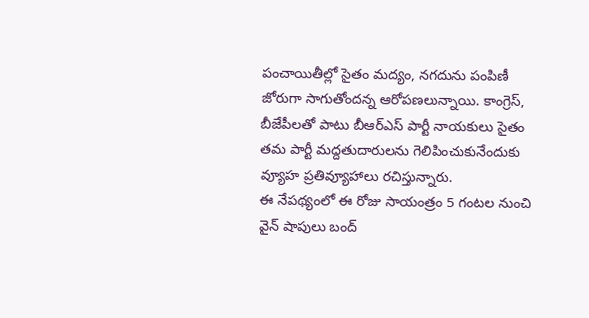పంచాయితీల్లో సైతం మద్యం, నగదును పంపిణీ జోరుగా సాగుతోందన్న ఆరోపణలున్నాయి. కాంగ్రెస్, బీజేపీలతో పాటు బీఆర్ఎస్ పార్టీ నాయకులు సైతం తమ పార్టీ మద్దతుదారులను గెలిపించుకునేందుకు వ్యూహ ప్రతివ్యూహాలు రచిస్తున్నారు.
ఈ నేపథ్యంలో ఈ రోజు సాయంత్రం 5 గంటల నుంచి వైన్ షాపులు బంద్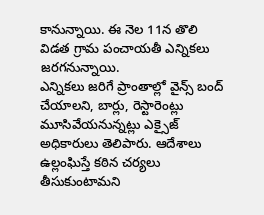కానున్నాయి. ఈ నెల 11న తొలి విడత గ్రామ పంచాయతీ ఎన్నికలు జరగనున్నాయి.
ఎన్నికలు జరిగే ప్రాంతాల్లో వైన్స్ బంద్ చేయాలని, బార్లు, రెస్టారెంట్లు మూసివేయనున్నట్లు ఎక్సైజ్ అధికారులు తెలిపారు. ఆదేశాలు ఉల్లంఘిస్తే కఠిన చర్యలు తీసుకుంటామని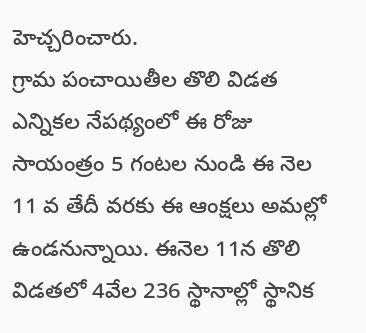హెచ్చరించారు.
గ్రామ పంచాయితీల తొలి విడత ఎన్నికల నేపథ్యంలో ఈ రోజు సాయంత్రం 5 గంటల నుండి ఈ నెల 11 వ తేదీ వరకు ఈ ఆంక్షలు అమల్లో ఉండనున్నాయి. ఈనెల 11న తొలి విడతలో 4వేల 236 స్థానాల్లో స్థానిక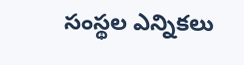సంస్థల ఎన్నికలు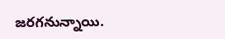జరగనున్నాయి.